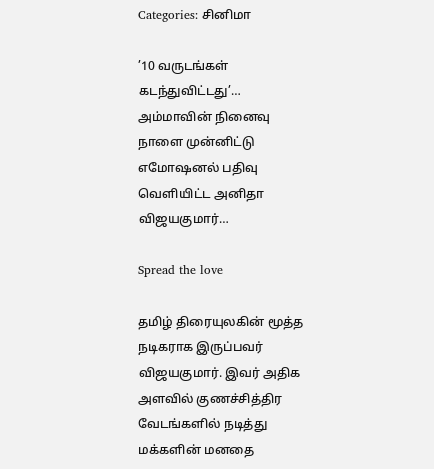Categories: சினிமா

’10 வருடங்கள் கடந்துவிட்டது’… அம்மாவின் நினைவு நாளை முன்னிட்டு எமோஷனல் பதிவு வெளியிட்ட அனிதா விஜயகுமார்…

Spread the love

தமிழ் திரையுலகின் மூத்த நடிகராக இருப்பவர் விஜயகுமார். இவர் அதிக அளவில் குணச்சித்திர வேடங்களில் நடித்து மக்களின் மனதை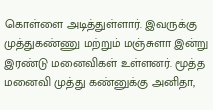கொள்ளை அடித்துள்ளார். இவருக்கு முத்துகண்ணு மற்றும் மஞ்சுளா இன்று இரண்டு மனைவிகள் உள்ளனர். மூத்த மனைவி முத்து கண்னுக்கு அனிதா,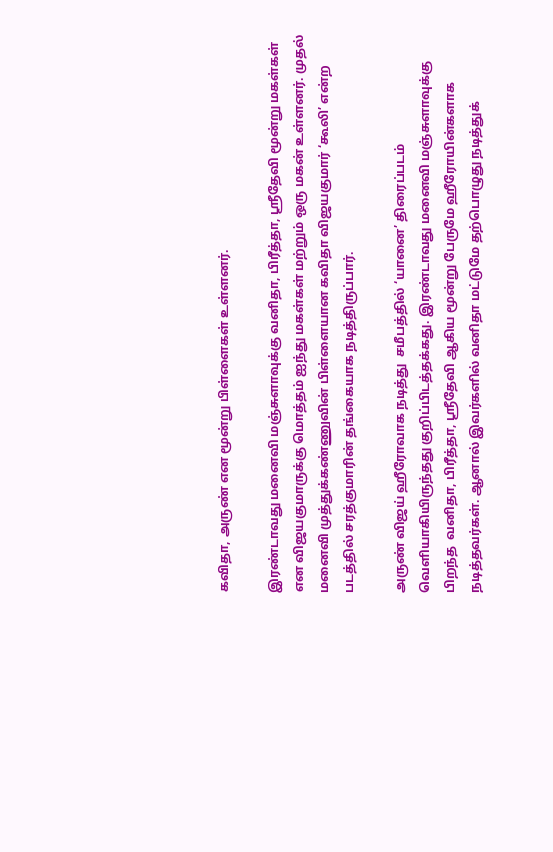கவிதா, அருண் என மூன்று பிள்ளைகள் உள்ளனர்.

இரண்டாவது மனைவி மஞ்சுளாவுக்கு வனிதா, பிரீத்தா, ஸ்ரீதேவி மூன்று மகள்கள் என விஜயகுமாருக்கு மொத்தம் ஐந்து மகள்கள் மற்றும் ஒரு மகன் உள்ளனர். முதல் மனைவி முத்துக்கண்ணுவின் பிள்ளையான கவிதா விஜயகுமார் ‘கூலி’ என்ற படத்தில் சரத்குமாரின் தங்கையாக நடித்திருப்பார்.

அருண் விஜய் ஹீரோவாக நடித்து  சமீபத்தில் ‘யானை’ திரைப்படம் வெளியாகியிருந்தது குறிப்பிடத்தக்கது. இரண்டாவது மனைவி மஞ்சுளாவுக்கு பிறந்த  வனிதா, பிரீத்தா, ஸ்ரீதேவி ஆகிய மூன்று பேருமே ஹீரோயின்களாக நடித்தவர்கள். ஆனால் இவர்களில் வனிதா மட்டுமே தற்பொழுது நடித்துக்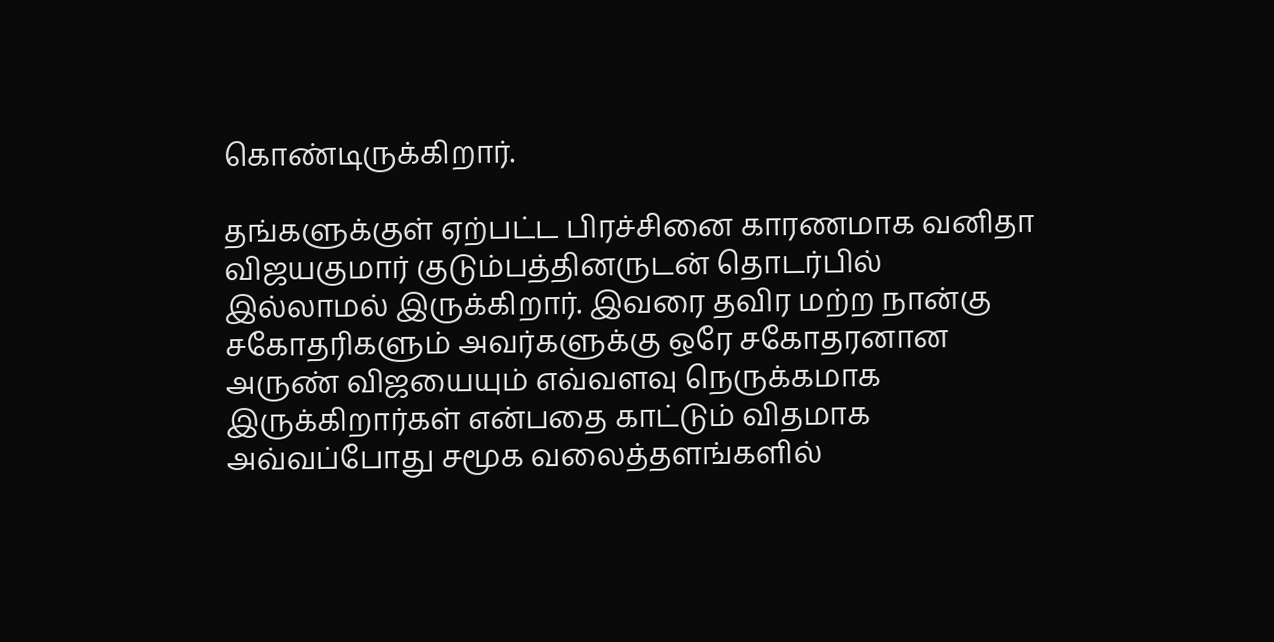கொண்டிருக்கிறார்.

தங்களுக்குள் ஏற்பட்ட பிரச்சினை காரணமாக வனிதா விஜயகுமார் குடும்பத்தினருடன் தொடர்பில் இல்லாமல் இருக்கிறார். இவரை தவிர மற்ற நான்கு சகோதரிகளும் அவர்களுக்கு ஒரே சகோதரனான அருண் விஜயையும் எவ்வளவு நெருக்கமாக இருக்கிறார்கள் என்பதை காட்டும் விதமாக அவ்வப்போது சமூக வலைத்தளங்களில்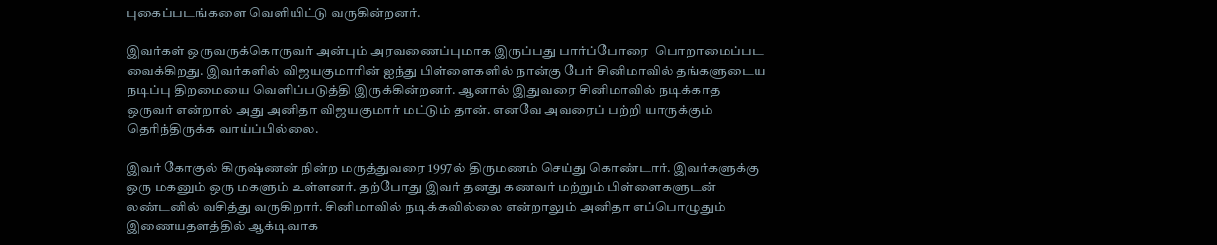புகைப்படங்களை வெளியிட்டு வருகின்றனர்.

இவர்கள் ஒருவருக்கொருவர் அன்பும் அரவணைப்புமாக இருப்பது பார்ப்போரை  பொறாமைப்பட வைக்கிறது. இவர்களில் விஜயகுமாரின் ஐந்து பிள்ளைகளில் நான்கு பேர் சினிமாவில் தங்களுடைய நடிப்பு திறமையை வெளிப்படுத்தி இருக்கின்றனர். ஆனால் இதுவரை சினிமாவில் நடிக்காத ஒருவர் என்றால் அது அனிதா விஜயகுமார் மட்டும் தான். எனவே அவரைப் பற்றி யாருக்கும் தெரிந்திருக்க வாய்ப்பில்லை.

இவர் கோகுல் கிருஷ்ணன் நின்ற மருத்துவரை 1997ல் திருமணம் செய்து கொண்டார். இவர்களுக்கு ஒரு மகனும் ஒரு மகளும் உள்ளனர். தற்போது இவர் தனது கணவர் மற்றும் பிள்ளைகளுடன் லண்டனில் வசித்து வருகிறார். சினிமாவில் நடிக்கவில்லை என்றாலும் அனிதா எப்பொழுதும் இணையதளத்தில் ஆக்டிவாக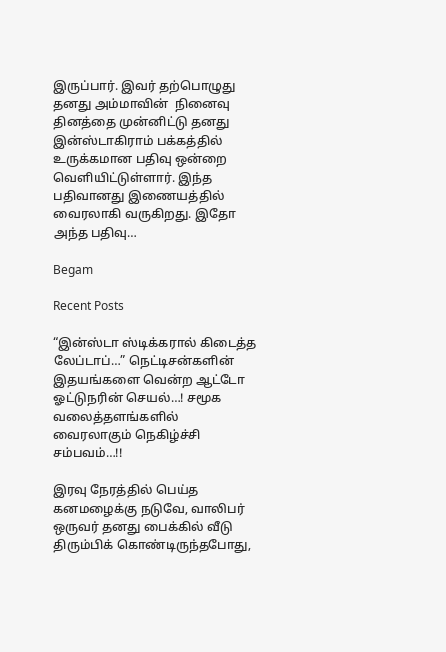இருப்பார். இவர் தற்பொழுது தனது அம்மாவின்  நினைவு தினத்தை முன்னிட்டு தனது இன்ஸ்டாகிராம் பக்கத்தில் உருக்கமான பதிவு ஒன்றை வெளியிட்டுள்ளார். இந்த பதிவானது இணையத்தில் வைரலாகி வருகிறது. இதோ அந்த பதிவு…

Begam

Recent Posts

“இன்ஸ்டா ஸ்டிக்கரால் கிடைத்த லேப்டாப்…” நெட்டிசன்களின் இதயங்களை வென்ற ஆட்டோ ஓட்டுநரின் செயல்…! சமூக வலைத்தளங்களில் வைரலாகும் நெகிழ்ச்சி சம்பவம்…!!

இரவு நேரத்தில் பெய்த கனமழைக்கு நடுவே, வாலிபர் ஒருவர் தனது பைக்கில் வீடு திரும்பிக் கொண்டிருந்தபோது,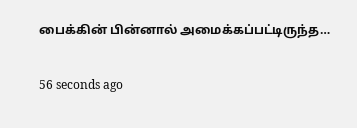பைக்கின் பின்னால் அமைக்கப்பட்டிருந்த…

56 seconds ago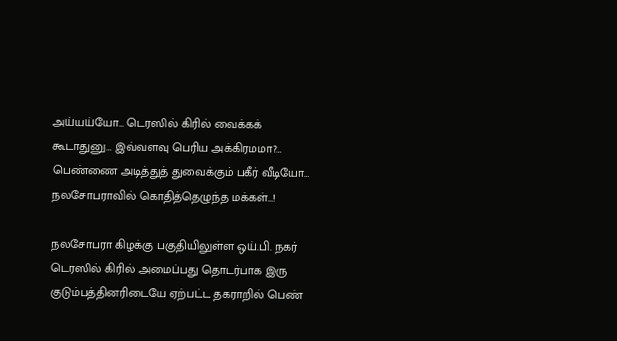அய்யய்யோ… டெரஸில் கிரில் வைக்கக் கூடாதுனு… இவ்வளவு பெரிய அக்கிரமமா?… பெண்ணை அடித்துத் துவைக்கும் பகீர் வீடியோ… நலசோபராவில் கொதித்தெழுந்த மக்கள்…!

நலசோபரா கிழக்கு பகுதியிலுள்ள ஒய்.பி. நகர் டெரஸில் கிரில் அமைப்பது தொடர்பாக இரு குடும்பத்தினரிடையே ஏற்பட்ட தகராறில் பெண்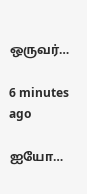ஒருவர்…

6 minutes ago

ஐயோ…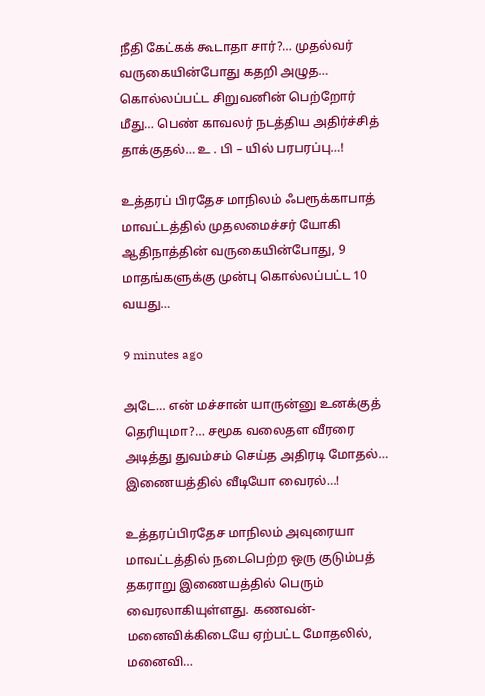நீதி கேட்கக் கூடாதா சார்?… முதல்வர் வருகையின்போது கதறி அழுத… கொல்லப்பட்ட சிறுவனின் பெற்றோர் மீது… பெண் காவலர் நடத்திய அதிர்ச்சித் தாக்குதல்… உ . பி – யில் பரபரப்பு…!

உத்தரப் பிரதேச மாநிலம் ஃபரூக்காபாத் மாவட்டத்தில் முதலமைச்சர் யோகி ஆதிநாத்தின் வருகையின்போது, 9 மாதங்களுக்கு முன்பு கொல்லப்பட்ட 10 வயது…

9 minutes ago

அடே… என் மச்சான் யாருன்னு உனக்குத் தெரியுமா?… சமூக வலைதள வீரரை அடித்து துவம்சம் செய்த அதிரடி மோதல்… இணையத்தில் வீடியோ வைரல்…!

உத்தரப்பிரதேச மாநிலம் அவுரையா மாவட்டத்தில் நடைபெற்ற ஒரு குடும்பத் தகராறு இணையத்தில் பெரும் வைரலாகியுள்ளது. கணவன்-மனைவிக்கிடையே ஏற்பட்ட மோதலில், மனைவி…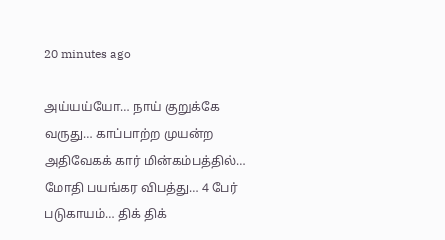20 minutes ago

அய்யய்யோ… நாய் குறுக்கே வருது… காப்பாற்ற முயன்ற அதிவேகக் கார் மின்கம்பத்தில்… மோதி பயங்கர விபத்து… 4 பேர் படுகாயம்… திக் திக்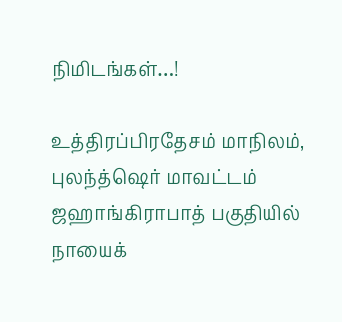நிமிடங்கள்…!

உத்திரப்பிரதேசம் மாநிலம், புலந்த்ஷெர் மாவட்டம் ஜஹாங்கிராபாத் பகுதியில் நாயைக்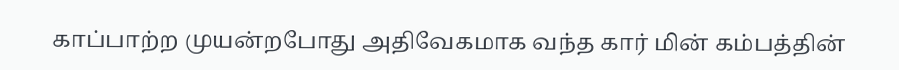காப்பாற்ற முயன்றபோது அதிவேகமாக வந்த கார் மின் கம்பத்தின்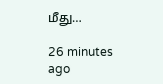மீது…

26 minutes ago